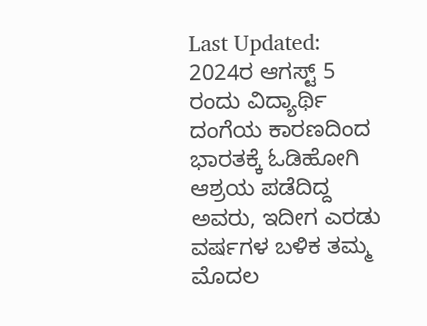Last Updated:
2024ರ ಆಗಸ್ಟ್ 5 ರಂದು ವಿದ್ಯಾರ್ಥಿ ದಂಗೆಯ ಕಾರಣದಿಂದ ಭಾರತಕ್ಕೆ ಓಡಿಹೋಗಿ ಆಶ್ರಯ ಪಡೆದಿದ್ದ ಅವರು, ಇದೀಗ ಎರಡು ವರ್ಷಗಳ ಬಳಿಕ ತಮ್ಮ ಮೊದಲ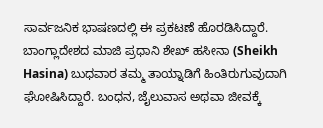ಸಾರ್ವಜನಿಕ ಭಾಷಣದಲ್ಲಿ ಈ ಪ್ರಕಟಣೆ ಹೊರಡಿಸಿದ್ದಾರೆ.
ಬಾಂಗ್ಲಾದೇಶದ ಮಾಜಿ ಪ್ರಧಾನಿ ಶೇಖ್ ಹಸೀನಾ (Sheikh Hasina) ಬುಧವಾರ ತಮ್ಮ ತಾಯ್ನಾಡಿಗೆ ಹಿಂತಿರುಗುವುದಾಗಿ ಘೋಷಿಸಿದ್ದಾರೆ. ಬಂಧನ, ಜೈಲುವಾಸ ಅಥವಾ ಜೀವಕ್ಕೆ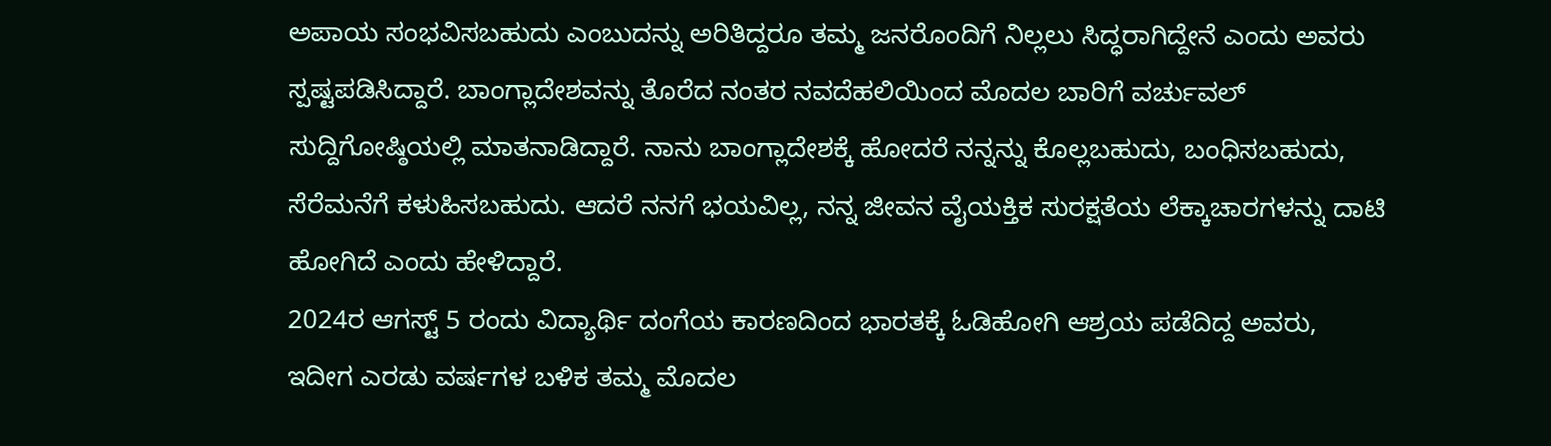ಅಪಾಯ ಸಂಭವಿಸಬಹುದು ಎಂಬುದನ್ನು ಅರಿತಿದ್ದರೂ ತಮ್ಮ ಜನರೊಂದಿಗೆ ನಿಲ್ಲಲು ಸಿದ್ಧರಾಗಿದ್ದೇನೆ ಎಂದು ಅವರು ಸ್ಪಷ್ಟಪಡಿಸಿದ್ದಾರೆ. ಬಾಂಗ್ಲಾದೇಶವನ್ನು ತೊರೆದ ನಂತರ ನವದೆಹಲಿಯಿಂದ ಮೊದಲ ಬಾರಿಗೆ ವರ್ಚುವಲ್ ಸುದ್ದಿಗೋಷ್ಠಿಯಲ್ಲಿ ಮಾತನಾಡಿದ್ದಾರೆ. ನಾನು ಬಾಂಗ್ಲಾದೇಶಕ್ಕೆ ಹೋದರೆ ನನ್ನನ್ನು ಕೊಲ್ಲಬಹುದು, ಬಂಧಿಸಬಹುದು, ಸೆರೆಮನೆಗೆ ಕಳುಹಿಸಬಹುದು. ಆದರೆ ನನಗೆ ಭಯವಿಲ್ಲ, ನನ್ನ ಜೀವನ ವೈಯಕ್ತಿಕ ಸುರಕ್ಷತೆಯ ಲೆಕ್ಕಾಚಾರಗಳನ್ನು ದಾಟಿ ಹೋಗಿದೆ ಎಂದು ಹೇಳಿದ್ದಾರೆ.
2024ರ ಆಗಸ್ಟ್ 5 ರಂದು ವಿದ್ಯಾರ್ಥಿ ದಂಗೆಯ ಕಾರಣದಿಂದ ಭಾರತಕ್ಕೆ ಓಡಿಹೋಗಿ ಆಶ್ರಯ ಪಡೆದಿದ್ದ ಅವರು, ಇದೀಗ ಎರಡು ವರ್ಷಗಳ ಬಳಿಕ ತಮ್ಮ ಮೊದಲ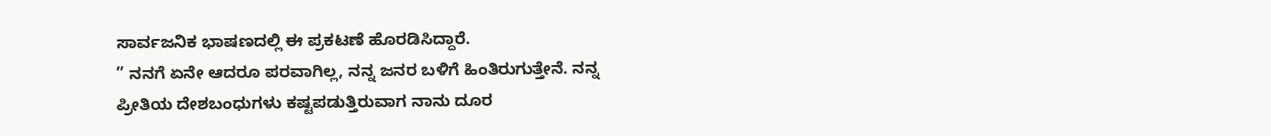ಸಾರ್ವಜನಿಕ ಭಾಷಣದಲ್ಲಿ ಈ ಪ್ರಕಟಣೆ ಹೊರಡಿಸಿದ್ದಾರೆ.
” ನನಗೆ ಏನೇ ಆದರೂ ಪರವಾಗಿಲ್ಲ, ನನ್ನ ಜನರ ಬಳಿಗೆ ಹಿಂತಿರುಗುತ್ತೇನೆ. ನನ್ನ ಪ್ರೀತಿಯ ದೇಶಬಂಧುಗಳು ಕಷ್ಟಪಡುತ್ತಿರುವಾಗ ನಾನು ದೂರ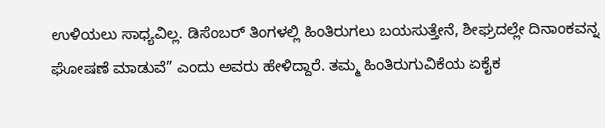ಉಳಿಯಲು ಸಾಧ್ಯವಿಲ್ಲ. ಡಿಸೆಂಬರ್ ತಿಂಗಳಲ್ಲಿ ಹಿಂತಿರುಗಲು ಬಯಸುತ್ತೇನೆ, ಶೀಘ್ರದಲ್ಲೇ ದಿನಾಂಕವನ್ನ ಘೋಷಣೆ ಮಾಡುವೆ” ಎಂದು ಅವರು ಹೇಳಿದ್ದಾರೆ. ತಮ್ಮ ಹಿಂತಿರುಗುವಿಕೆಯ ಏಕೈಕ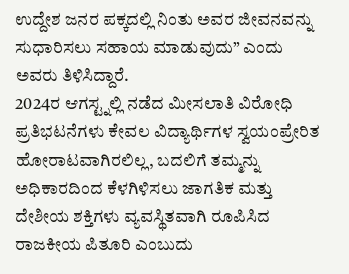ಉದ್ದೇಶ ಜನರ ಪಕ್ಕದಲ್ಲಿ ನಿಂತು ಅವರ ಜೀವನವನ್ನು ಸುಧಾರಿಸಲು ಸಹಾಯ ಮಾಡುವುದು” ಎಂದು ಅವರು ತಿಳಿಸಿದ್ದಾರೆ.
2024ರ ಆಗಸ್ಟ್ನಲ್ಲಿ ನಡೆದ ಮೀಸಲಾತಿ ವಿರೋಧಿ ಪ್ರತಿಭಟನೆಗಳು ಕೇವಲ ವಿದ್ಯಾರ್ಥಿಗಳ ಸ್ವಯಂಪ್ರೇರಿತ ಹೋರಾಟವಾಗಿರಲಿಲ್ಲ, ಬದಲಿಗೆ ತಮ್ಮನ್ನು ಅಧಿಕಾರದಿಂದ ಕೆಳಗಿಳಿಸಲು ಜಾಗತಿಕ ಮತ್ತು ದೇಶೀಯ ಶಕ್ತಿಗಳು ವ್ಯವಸ್ಥಿತವಾಗಿ ರೂಪಿಸಿದ ರಾಜಕೀಯ ಪಿತೂರಿ ಎಂಬುದು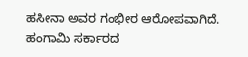ಹಸೀನಾ ಅವರ ಗಂಭೀರ ಆರೋಪವಾಗಿದೆ.
ಹಂಗಾಮಿ ಸರ್ಕಾರದ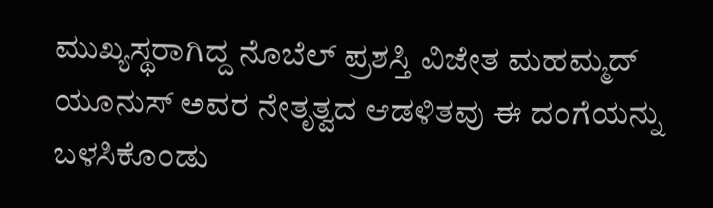ಮುಖ್ಯಸ್ಥರಾಗಿದ್ದ ನೊಬೆಲ್ ಪ್ರಶಸ್ತಿ ವಿಜೇತ ಮಹಮ್ಮದ್ ಯೂನುಸ್ ಅವರ ನೇತೃತ್ವದ ಆಡಳಿತವು ಈ ದಂಗೆಯನ್ನು ಬಳಸಿಕೊಂಡು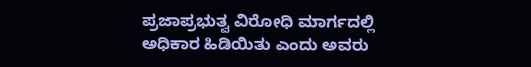ಪ್ರಜಾಪ್ರಭುತ್ವ ವಿರೋಧಿ ಮಾರ್ಗದಲ್ಲಿ ಅಧಿಕಾರ ಹಿಡಿಯಿತು ಎಂದು ಅವರು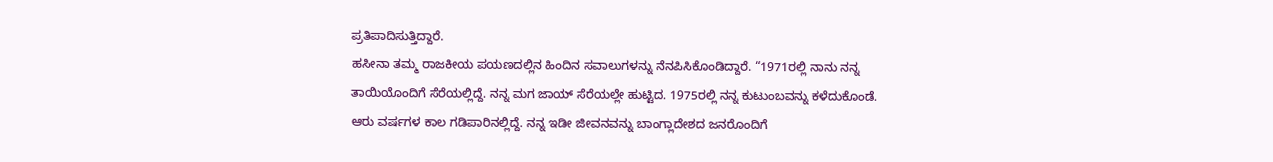ಪ್ರತಿಪಾದಿಸುತ್ತಿದ್ದಾರೆ.
ಹಸೀನಾ ತಮ್ಮ ರಾಜಕೀಯ ಪಯಣದಲ್ಲಿನ ಹಿಂದಿನ ಸವಾಲುಗಳನ್ನು ನೆನಪಿಸಿಕೊಂಡಿದ್ದಾರೆ. “1971ರಲ್ಲಿ ನಾನು ನನ್ನ ತಾಯಿಯೊಂದಿಗೆ ಸೆರೆಯಲ್ಲಿದ್ದೆ. ನನ್ನ ಮಗ ಜಾಯ್ ಸೆರೆಯಲ್ಲೇ ಹುಟ್ಟಿದ. 1975ರಲ್ಲಿ ನನ್ನ ಕುಟುಂಬವನ್ನು ಕಳೆದುಕೊಂಡೆ. ಆರು ವರ್ಷಗಳ ಕಾಲ ಗಡಿಪಾರಿನಲ್ಲಿದ್ದೆ. ನನ್ನ ಇಡೀ ಜೀವನವನ್ನು ಬಾಂಗ್ಲಾದೇಶದ ಜನರೊಂದಿಗೆ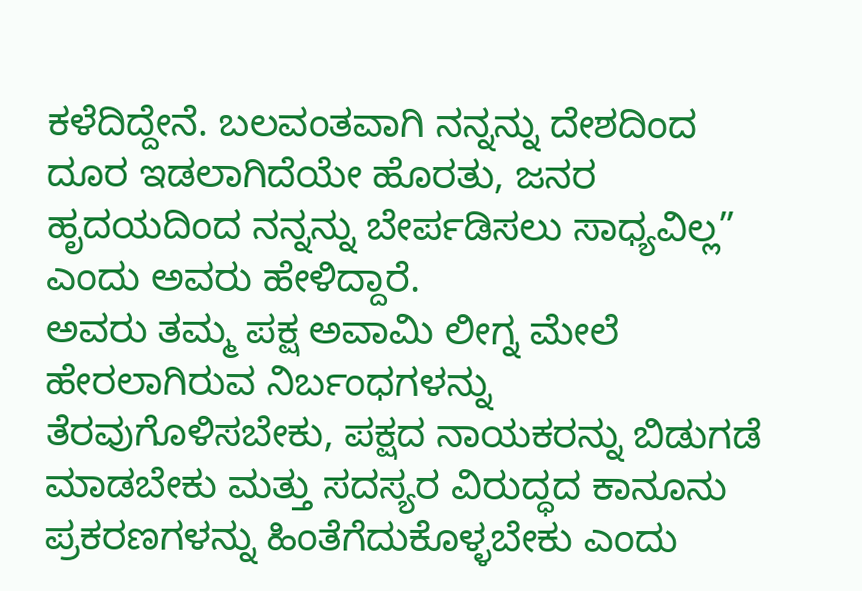ಕಳೆದಿದ್ದೇನೆ. ಬಲವಂತವಾಗಿ ನನ್ನನ್ನು ದೇಶದಿಂದ ದೂರ ಇಡಲಾಗಿದೆಯೇ ಹೊರತು, ಜನರ ಹೃದಯದಿಂದ ನನ್ನನ್ನು ಬೇರ್ಪಡಿಸಲು ಸಾಧ್ಯವಿಲ್ಲ” ಎಂದು ಅವರು ಹೇಳಿದ್ದಾರೆ.
ಅವರು ತಮ್ಮ ಪಕ್ಷ ಅವಾಮಿ ಲೀಗ್ನ ಮೇಲೆ ಹೇರಲಾಗಿರುವ ನಿರ್ಬಂಧಗಳನ್ನು ತೆರವುಗೊಳಿಸಬೇಕು, ಪಕ್ಷದ ನಾಯಕರನ್ನು ಬಿಡುಗಡೆ ಮಾಡಬೇಕು ಮತ್ತು ಸದಸ್ಯರ ವಿರುದ್ಧದ ಕಾನೂನು ಪ್ರಕರಣಗಳನ್ನು ಹಿಂತೆಗೆದುಕೊಳ್ಳಬೇಕು ಎಂದು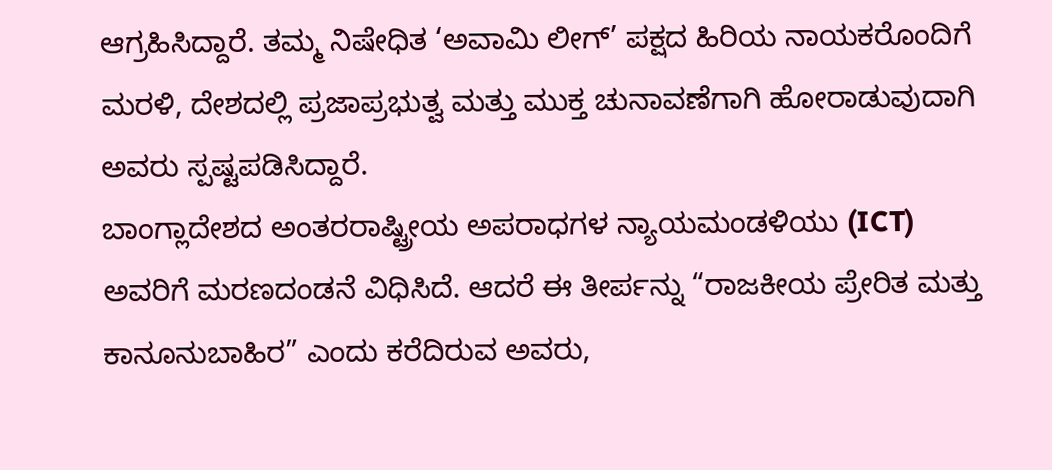ಆಗ್ರಹಿಸಿದ್ದಾರೆ. ತಮ್ಮ ನಿಷೇಧಿತ ‘ಅವಾಮಿ ಲೀಗ್’ ಪಕ್ಷದ ಹಿರಿಯ ನಾಯಕರೊಂದಿಗೆ ಮರಳಿ, ದೇಶದಲ್ಲಿ ಪ್ರಜಾಪ್ರಭುತ್ವ ಮತ್ತು ಮುಕ್ತ ಚುನಾವಣೆಗಾಗಿ ಹೋರಾಡುವುದಾಗಿ ಅವರು ಸ್ಪಷ್ಟಪಡಿಸಿದ್ದಾರೆ.
ಬಾಂಗ್ಲಾದೇಶದ ಅಂತರರಾಷ್ಟ್ರೀಯ ಅಪರಾಧಗಳ ನ್ಯಾಯಮಂಡಳಿಯು (ICT) ಅವರಿಗೆ ಮರಣದಂಡನೆ ವಿಧಿಸಿದೆ. ಆದರೆ ಈ ತೀರ್ಪನ್ನು “ರಾಜಕೀಯ ಪ್ರೇರಿತ ಮತ್ತು ಕಾನೂನುಬಾಹಿರ” ಎಂದು ಕರೆದಿರುವ ಅವರು,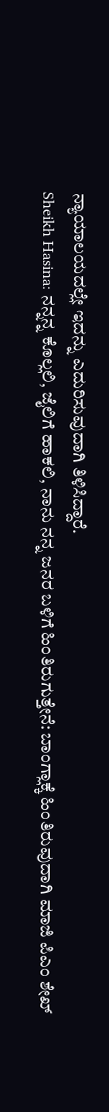ನ್ಯಾಯಾಲಯದಲ್ಲೇ ಇದನ್ನು ಎದುರಿಸುವುದಾಗಿ ತಿಳಿಸಿದ್ದಾರೆ.
Sheikh Hasina: ನನ್ನನ್ನ ಕೊಲ್ಲಲಿ, ಜೈಲಿಗೆ ಹಾಕಲಿ, ನಾನು ನನ್ನ ಜನರ ಬಳಿಗೆ ಹಿಂತಿರುಗುತ್ತೇನೆ: ಬಾಂಗ್ಲಾಕ್ಕೆ ಹಿಂತಿರುವುದಾಗಿ ಮಾಜಿ ಪಿಎಂ ಶೇಖ್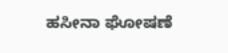ಹಸೀನಾ ಘೋಷಣೆ